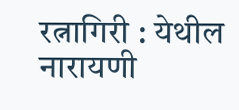रत्नागिरी : येथील नारायणी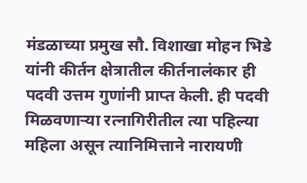मंडळाच्या प्रमुख सौ. विशाखा मोहन भिडे यांनी कीर्तन क्षेत्रातील कीर्तनालंकार ही पदवी उत्तम गुणांनी प्राप्त केली. ही पदवी मिळवणाऱ्या रत्नागिरीतील त्या पहिल्या महिला असून त्यानिमित्ताने नारायणी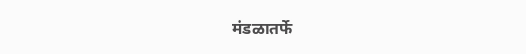मंडळातर्फे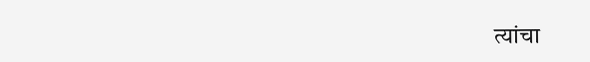त्यांचा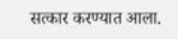सत्कार करण्यात आला.